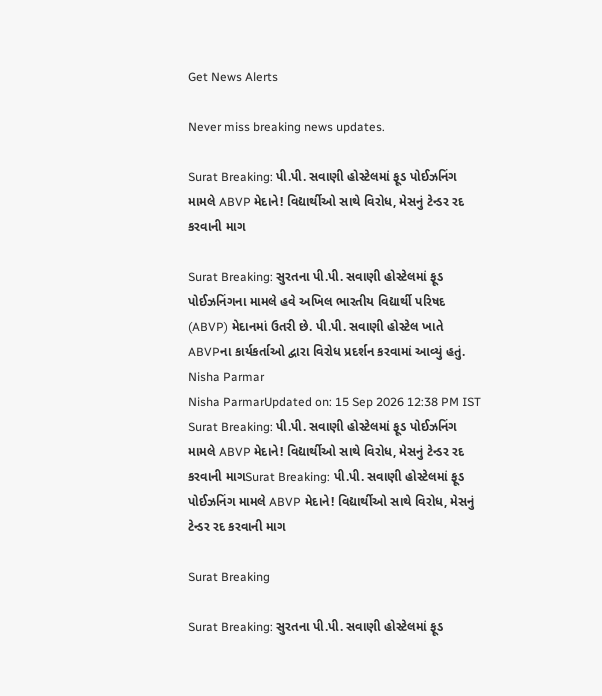Get News Alerts

Never miss breaking news updates.

Surat Breaking: પી.પી. સવાણી હોસ્ટેલમાં ફૂડ પોઈઝનિંગ મામલે ABVP મેદાને! વિદ્યાર્થીઓ સાથે વિરોધ, મેસનું ટેન્ડર રદ કરવાની માગ

Surat Breaking: સુરતના પી.પી. સવાણી હોસ્ટેલમાં ફૂડ પોઈઝનિંગના મામલે હવે અખિલ ભારતીય વિદ્યાર્થી પરિષદ (ABVP) મેદાનમાં ઉતરી છે. પી.પી. સવાણી હોસ્ટેલ ખાતે ABVPના કાર્યકર્તાઓ દ્વારા વિરોધ પ્રદર્શન કરવામાં આવ્યું હતું.
Nisha Parmar
Nisha ParmarUpdated on: 15 Sep 2026 12:38 PM IST
Surat Breaking: પી.પી. સવાણી હોસ્ટેલમાં ફૂડ પોઈઝનિંગ મામલે ABVP મેદાને! વિદ્યાર્થીઓ સાથે વિરોધ, મેસનું ટેન્ડર રદ કરવાની માગSurat Breaking: પી.પી. સવાણી હોસ્ટેલમાં ફૂડ પોઈઝનિંગ મામલે ABVP મેદાને! વિદ્યાર્થીઓ સાથે વિરોધ, મેસનું ટેન્ડર રદ કરવાની માગ

Surat Breaking

Surat Breaking: સુરતના પી.પી. સવાણી હોસ્ટેલમાં ફૂડ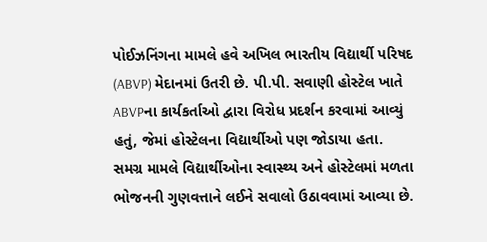પોઈઝનિંગના મામલે હવે અખિલ ભારતીય વિદ્યાર્થી પરિષદ (ABVP) મેદાનમાં ઉતરી છે. પી.પી. સવાણી હોસ્ટેલ ખાતે ABVPના કાર્યકર્તાઓ દ્વારા વિરોધ પ્રદર્શન કરવામાં આવ્યું હતું, જેમાં હોસ્ટેલના વિદ્યાર્થીઓ પણ જોડાયા હતા. સમગ્ર મામલે વિદ્યાર્થીઓના સ્વાસ્થ્ય અને હોસ્ટેલમાં મળતા ભોજનની ગુણવત્તાને લઈને સવાલો ઉઠાવવામાં આવ્યા છે.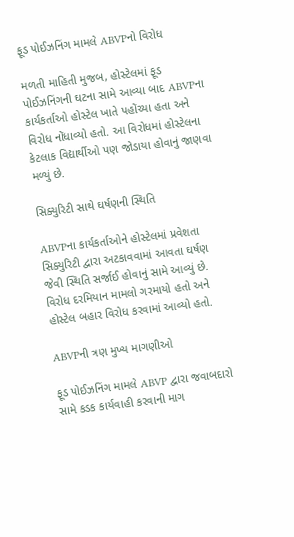ફૂડ પોઈઝનિંગ મામલે ABVPનો વિરોધ

મળતી માહિતી મુજબ, હોસ્ટેલમાં ફૂડ પોઈઝનિંગની ઘટના સામે આવ્યા બાદ ABVPના કાર્યકર્તાઓ હોસ્ટેલ ખાતે પહોંચ્યા હતા અને વિરોધ નોંધાવ્યો હતો. આ વિરોધમાં હોસ્ટેલના કેટલાક વિદ્યાર્થીઓ પણ જોડાયા હોવાનું જાણવા મળ્યું છે.

સિક્યુરિટી સાથે ઘર્ષણની સ્થિતિ

ABVPના કાર્યકર્તાઓને હોસ્ટેલમાં પ્રવેશતા સિક્યુરિટી દ્વારા અટકાવવામાં આવતા ઘર્ષણ જેવી સ્થિતિ સર્જાઈ હોવાનું સામે આવ્યું છે. વિરોધ દરમિયાન મામલો ગરમાયો હતો અને હોસ્ટેલ બહાર વિરોધ કરવામાં આવ્યો હતો.

ABVPની ત્રણ મુખ્ય માગણીઓ

ફૂડ પોઈઝનિંગ મામલે ABVP દ્વારા જવાબદારો સામે કડક કાર્યવાહી કરવાની માગ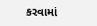કરવામાં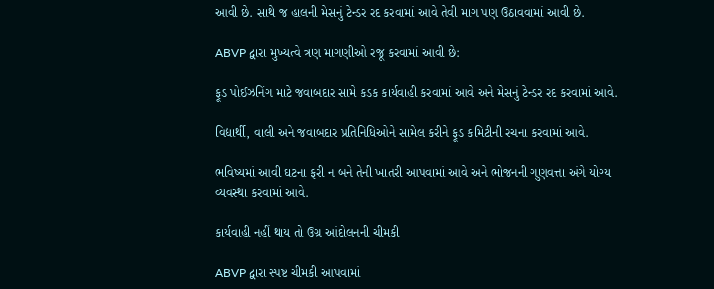આવી છે. સાથે જ હાલની મેસનું ટેન્ડર રદ કરવામાં આવે તેવી માગ પણ ઉઠાવવામાં આવી છે.

ABVP દ્વારા મુખ્યત્વે ત્રણ માગણીઓ રજૂ કરવામાં આવી છે:

ફૂડ પોઈઝનિંગ માટે જવાબદાર સામે કડક કાર્યવાહી કરવામાં આવે અને મેસનું ટેન્ડર રદ કરવામાં આવે.

વિદ્યાર્થી, વાલી અને જવાબદાર પ્રતિનિધિઓને સામેલ કરીને ફૂડ કમિટીની રચના કરવામાં આવે.

ભવિષ્યમાં આવી ઘટના ફરી ન બને તેની ખાતરી આપવામાં આવે અને ભોજનની ગુણવત્તા અંગે યોગ્ય વ્યવસ્થા કરવામાં આવે.

કાર્યવાહી નહીં થાય તો ઉગ્ર આંદોલનની ચીમકી

ABVP દ્વારા સ્પષ્ટ ચીમકી આપવામાં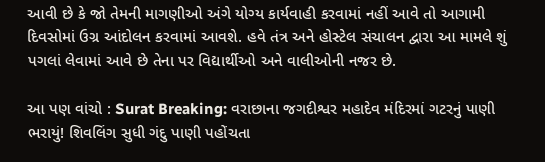આવી છે કે જો તેમની માગણીઓ અંગે યોગ્ય કાર્યવાહી કરવામાં નહીં આવે તો આગામી દિવસોમાં ઉગ્ર આંદોલન કરવામાં આવશે. હવે તંત્ર અને હોસ્ટેલ સંચાલન દ્વારા આ મામલે શું પગલાં લેવામાં આવે છે તેના પર વિદ્યાર્થીઓ અને વાલીઓની નજર છે.

આ પણ વાંચો : Surat Breaking: વરાછાના જગદીશ્વર મહાદેવ મંદિરમાં ગટરનું પાણી ભરાયું! શિવલિંગ સુધી ગંદુ પાણી પહોંચતા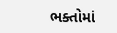ભક્તોમાં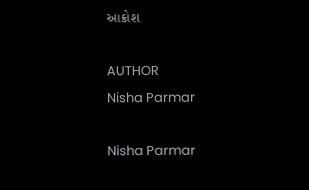આક્રોશ

AUTHOR
Nisha Parmar

Nisha Parmar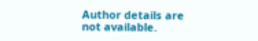Author details are not available.